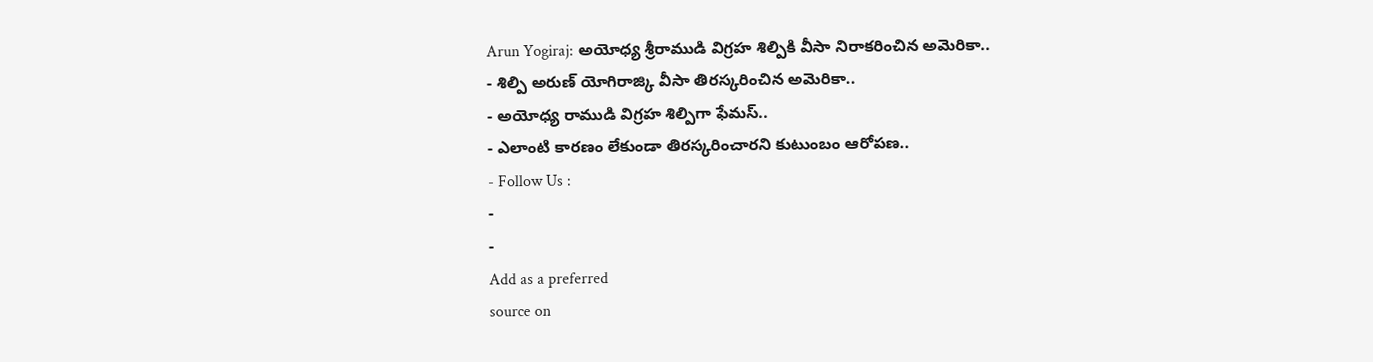Arun Yogiraj: అయోధ్య శ్రీరాముడి విగ్రహ శిల్పికి వీసా నిరాకరించిన అమెరికా..
- శిల్పి అరుణ్ యోగిరాజ్కి వీసా తిరస్కరించిన అమెరికా..
- అయోధ్య రాముడి విగ్రహ శిల్పిగా ఫేమస్..
- ఎలాంటి కారణం లేకుండా తిరస్కరించారని కుటుంబం ఆరోపణ..
- Follow Us :
-
-
Add as a preferred
source on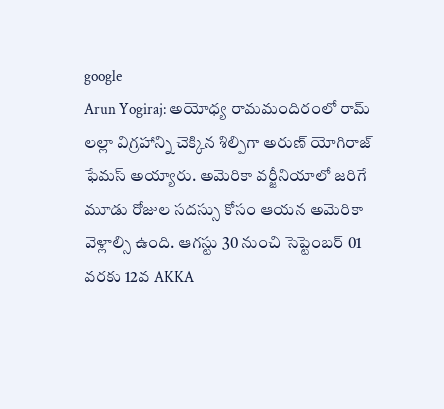google
Arun Yogiraj: అయోధ్య రామమందిరంలో రామ్ లల్లా విగ్రహాన్ని చెక్కిన శిల్పిగా అరుణ్ యోగిరాజ్ ఫేమస్ అయ్యారు. అమెరికా వర్జీనియాలో జరిగే మూడు రోజుల సదస్సు కోసం ఆయన అమెరికా వెళ్లాల్సి ఉంది. ఆగస్టు 30 నుంచి సెప్టెంబర్ 01 వరకు 12వ AKKA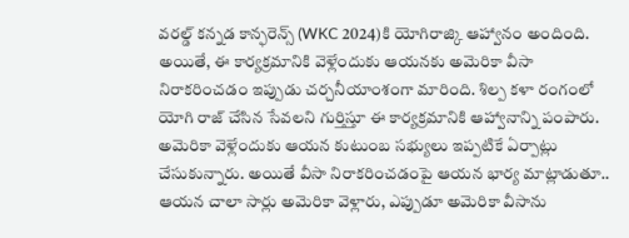వరల్డ్ కన్నడ కాన్ఫరెన్స్ (WKC 2024)కి యోగిరాజ్కి ఆహ్వానం అందింది. అయితే, ఈ కార్యక్రమానికి వెళ్లేందుకు ఆయనకు అమెరికా వీసా నిరాకరించడం ఇప్పుడు చర్చనీయాంశంగా మారింది. శిల్ప కళా రంగంలో యోగి రాజ్ చేసిన సేవలని గుర్తిస్తూ ఈ కార్యక్రమానికి ఆహ్వానాన్ని పంపారు.
అమెరికా వెళ్లేందుకు ఆయన కుటుంబ సభ్యులు ఇప్పటికే ఏర్పాట్లు చేసుకున్నారు. అయితే వీసా నిరాకరించడంపై ఆయన భార్య మాట్లాడుతూ.. ఆయన చాలా సార్లు అమెరికా వెళ్లారు, ఎప్పుడూ అమెరికా వీసాను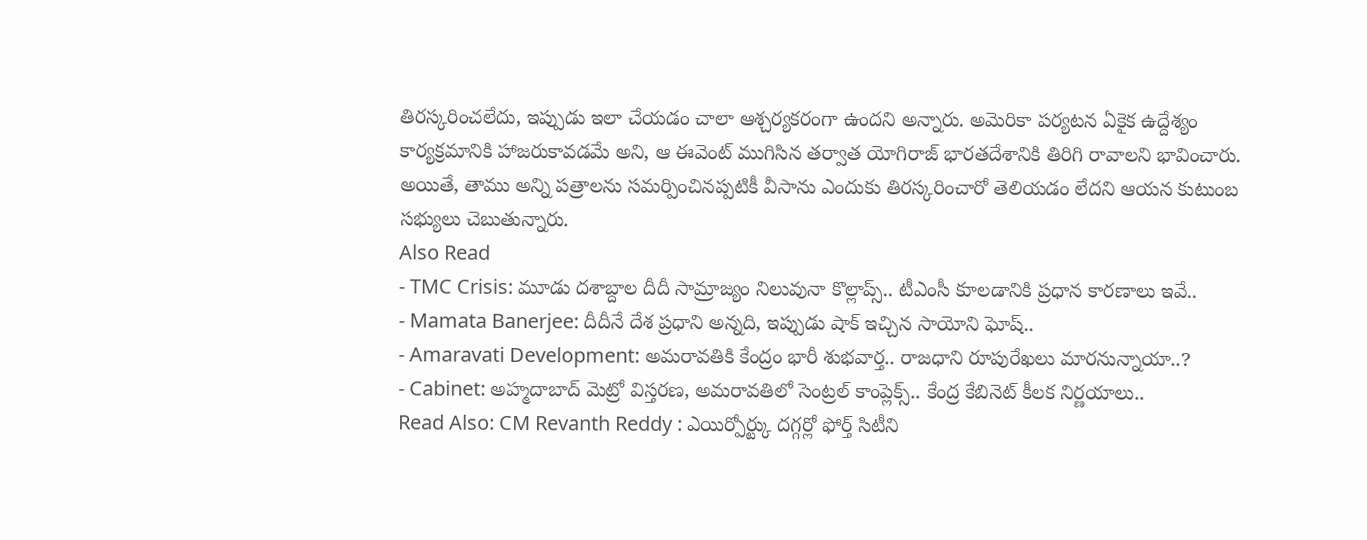తిరస్కరించలేదు, ఇప్పుడు ఇలా చేయడం చాలా ఆశ్చర్యకరంగా ఉందని అన్నారు. అమెరికా పర్యటన ఏకైక ఉద్దేశ్యం కార్యక్రమానికి హాజరుకావడమే అని, ఆ ఈవెంట్ ముగిసిన తర్వాత యోగిరాజ్ భారతదేశానికి తిరిగి రావాలని భావించారు. అయితే, తాము అన్ని పత్రాలను సమర్పించినప్పటికీ వీసాను ఎందుకు తిరస్కరించారో తెలియడం లేదని ఆయన కుటుంబ సభ్యులు చెబుతున్నారు.
Also Read
- TMC Crisis: మూడు దశాబ్దాల దీదీ సామ్రాజ్యం నిలువునా కొల్లాప్స్.. టీఎంసీ కూలడానికి ప్రధాన కారణాలు ఇవే..
- Mamata Banerjee: దీదీనే దేశ ప్రధాని అన్నది, ఇప్పుడు షాక్ ఇచ్చిన సాయోని ఘోష్..
- Amaravati Development: అమరావతికి కేంద్రం భారీ శుభవార్త.. రాజధాని రూపురేఖలు మారనున్నాయా..?
- Cabinet: అహ్మదాబాద్ మెట్రో విస్తరణ, అమరావతిలో సెంట్రల్ కాంప్లెక్స్.. కేంద్ర కేబినెట్ కీలక నిర్ణయాలు..
Read Also: CM Revanth Reddy : ఎయిర్పోర్ట్కు దగ్గర్లో ఫోర్త్ సిటీని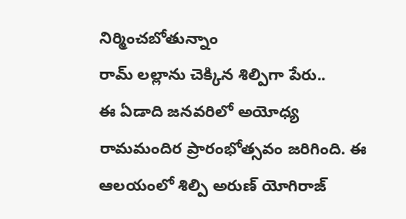నిర్మించబోతున్నాం
రామ్ లల్లాను చెక్కిన శిల్పిగా పేరు..
ఈ ఏడాది జనవరిలో అయోధ్య రామమందిర ప్రారంభోత్సవం జరిగింది. ఈ ఆలయంలో శిల్పి అరుణ్ యోగిరాజ్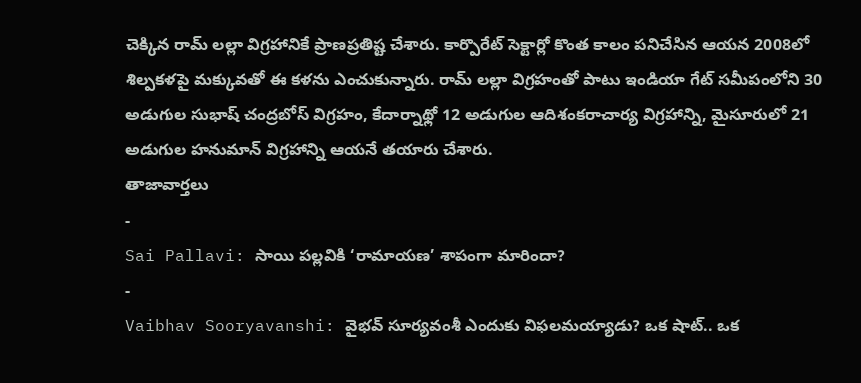చెక్కిన రామ్ లల్లా విగ్రహానికే ప్రాణప్రతిష్ట చేశారు. కార్పొరేట్ సెక్టార్లో కొంత కాలం పనిచేసిన ఆయన 2008లో శిల్పకళపై మక్కువతో ఈ కళను ఎంచుకున్నారు. రామ్ లల్లా విగ్రహంతో పాటు ఇండియా గేట్ సమీపంలోని 30 అడుగుల సుభాష్ చంద్రబోస్ విగ్రహం, కేదార్నాథ్లో 12 అడుగుల ఆదిశంకరాచార్య విగ్రహాన్ని, మైసూరులో 21 అడుగుల హనుమాన్ విగ్రహాన్ని ఆయనే తయారు చేశారు.
తాజావార్తలు
-
Sai Pallavi: సాయి పల్లవికి ‘రామాయణ’ శాపంగా మారిందా?
-
Vaibhav Sooryavanshi: వైభవ్ సూర్యవంశీ ఎందుకు విఫలమయ్యాడు? ఒక షాట్.. ఒక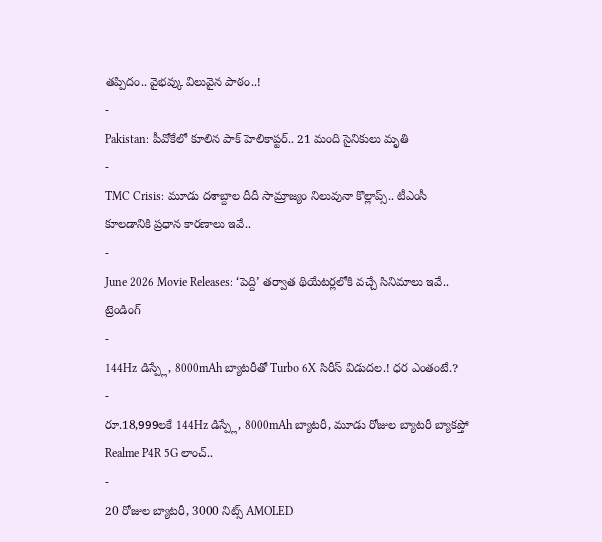తప్పిదం.. వైభవ్కు విలువైన పాఠం..!
-
Pakistan: పీవోకేలో కూలిన పాక్ హెలికాప్టర్.. 21 మంది సైనికులు మృతి
-
TMC Crisis: మూడు దశాబ్దాల దీదీ సామ్రాజ్యం నిలువునా కొల్లాప్స్.. టీఎంసీ కూలడానికి ప్రధాన కారణాలు ఇవే..
-
June 2026 Movie Releases: ‘పెద్ది’ తర్వాత థియేటర్లలోకి వచ్చే సినిమాలు ఇవే..
ట్రెండింగ్
-
144Hz డిస్ప్లే, 8000mAh బ్యాటరీతో Turbo 6X సిరీస్ విడుదల.! ధర ఎంతంటే.?
-
రూ.18,999లకే 144Hz డిస్ప్లే, 8000mAh బ్యాటరీ, మూడు రోజుల బ్యాటరీ బ్యాకప్తో Realme P4R 5G లాంచ్..
-
20 రోజుల బ్యాటరీ, 3000 నిట్స్ AMOLED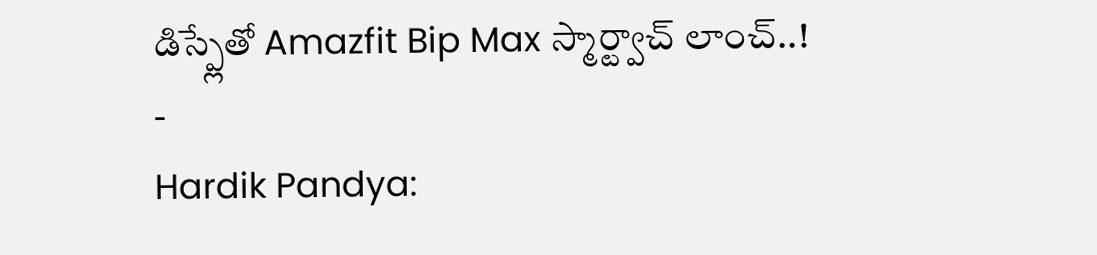డిస్ప్లేతో Amazfit Bip Max స్మార్ట్వాచ్ లాంచ్..!
-
Hardik Pandya: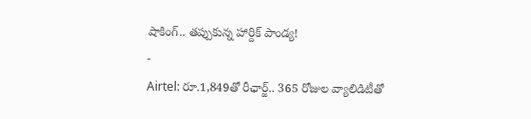షాకింగ్.. తప్పుకున్న హార్దిక్ పాండ్య!
-
Airtel: రూ.1,849తో రీఛార్జ్.. 365 రోజుల వ్యాలిడిటీతో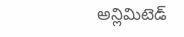అన్లిమిటెడ్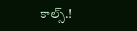కాల్స్.!